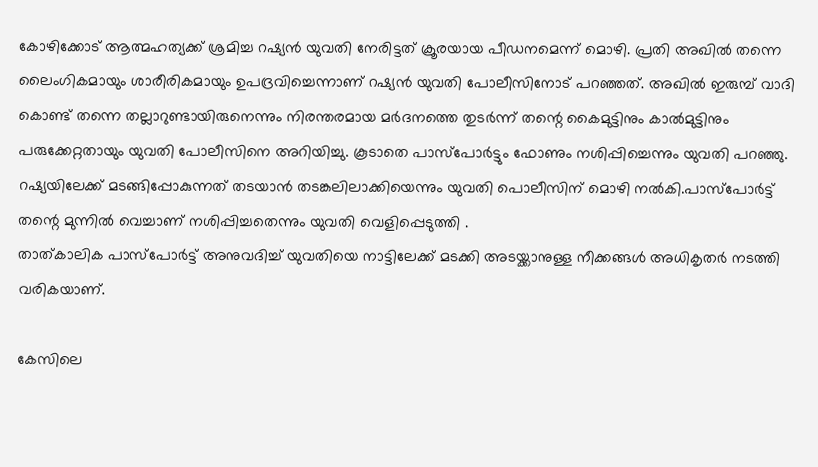കോഴിക്കോട് ആത്മഹത്യക്ക് ശ്രമിച്ച റഷ്യൻ യുവതി നേരിട്ടത് ക്രൂരയായ പീഡനമെന്ന് മൊഴി. പ്രതി അഖിൽ തന്നെ ലൈംഗികമായും ശാരീരികമായും ഉപദ്രവിച്ചെന്നാണ് റഷ്യൻ യുവതി പോലീസിനോട് പറഞ്ഞത്. അഖിൽ ഇരുമ്പ് വാദി കൊണ്ട് തന്നെ തല്ലാറുണ്ടായിരുനെന്നും നിരന്തരമായ മർദനത്തെ തുടർന്ന് തന്റെ കൈമുട്ടിനും കാല്‍മുട്ടിനും പരുക്കേറ്റതായും യുവതി പോലീസിനെ അറിയിച്ചു. കൂടാതെ പാസ്‌പോർട്ടും ഫോണും നശിപ്പിച്ചെന്നും യുവതി പറഞ്ഞു. റഷ്യയിലേക്ക് മടങ്ങിപ്പോകുന്നത് തടയാന്‍ തടങ്കലിലാക്കിയെന്നും യുവതി പൊലീസിന് മൊഴി നല്‍കി.പാസ്പോർട്ട് തന്റെ മുന്നിൽ വെച്ചാണ് നശിപ്പിച്ചതെന്നും യുവതി വെളിപ്പെടുത്തി .
താത്കാലിക പാസ്‌പോര്‍ട്ട് അനുവദിച്ച് യുവതിയെ നാട്ടിലേക്ക് മടക്കി അടയ്ക്കാനുള്ള നീക്കങ്ങള്‍ അധികൃതര്‍ നടത്തി വരികയാണ്.

കേസിലെ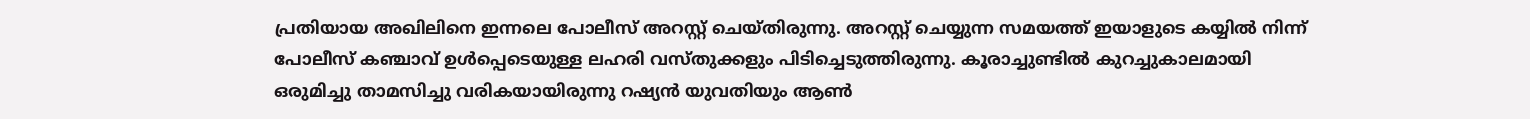പ്രതിയായ അഖിലിനെ ഇന്നലെ പോലീസ് അറസ്റ്റ് ചെയ്തിരുന്നു. അറസ്റ്റ് ചെയ്യുന്ന സമയത്ത് ഇയാളുടെ കയ്യിൽ നിന്ന് പോലീസ് കഞ്ചാവ് ഉള്‍പ്പെടെയുള്ള ലഹരി വസ്തുക്കളും പിടിച്ചെടുത്തിരുന്നു. കൂരാച്ചുണ്ടിൽ കുറച്ചുകാലമായി ഒരുമിച്ചു താമസിച്ചു വരികയായിരുന്നു റഷ്യൻ യുവതിയും ആൺ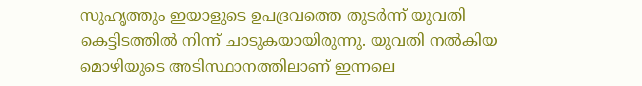സുഹൃത്തും ഇയാളുടെ ഉപദ്രവത്തെ തുടര്‍ന്ന് യുവതി കെട്ടിടത്തില്‍ നിന്ന് ചാടുകയായിരുന്നു. യുവതി നല്‍കിയ മൊഴിയുടെ അടിസ്ഥാനത്തിലാണ് ഇന്നലെ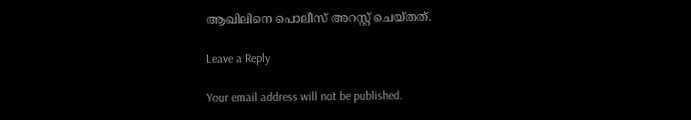ആഖിലിനെ പൊലീസ് അറസ്റ്റ് ചെയ്തത്.

Leave a Reply

Your email address will not be published.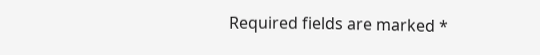Required fields are marked *